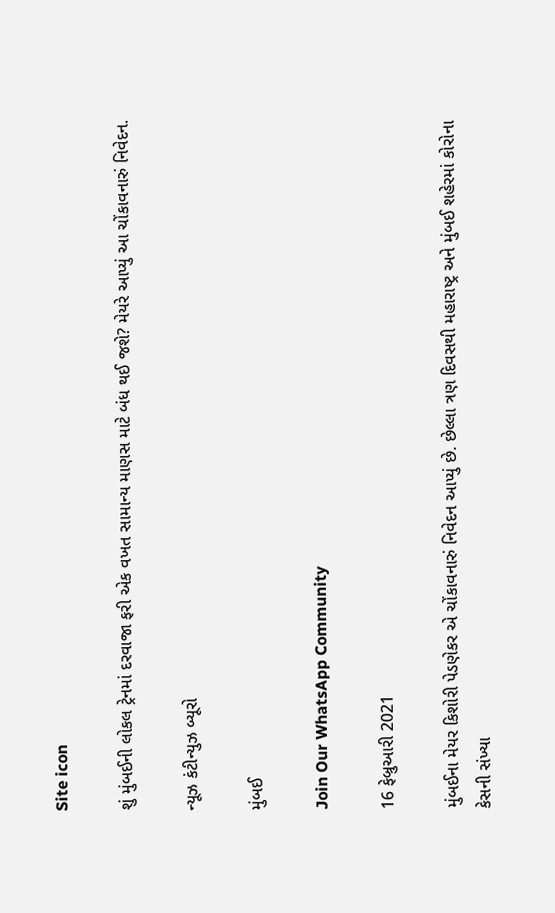Site icon

શું મુંબઈની લોકલ ટ્રેનમાં દરવાજા ફરી એક વખત સામાન્ય માણસ માટે બંધ થઈ જશે? મેયરે આપ્યું આ ચોંકાવનારું નિવેદન.

ન્યૂઝ કંટીન્યુઝ બ્યૂરો

મુંબઈ

Join Our WhatsApp Community

16 ફેબ્રુઆરી 2021

મુંબઈના મેયર કિશોરી પેડણેકર એ ચોંકાવનારું નિવેદન આપ્યું છે. છેલ્લા ત્રણ દિવસથી મહારાષ્ટ્ર અને મુંબઈ શહેરમાં કોરોના કેસની સંખ્યા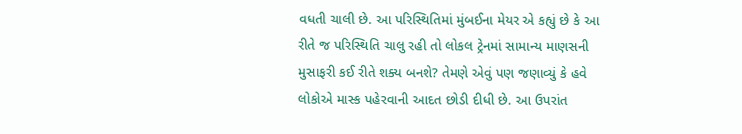વધતી ચાલી છે. આ પરિસ્થિતિમાં મુંબઈના મેયર એ કહ્યું છે કે આ રીતે જ પરિસ્થિતિ ચાલુ રહી તો લોકલ ટ્રેનમાં સામાન્ય માણસની મુસાફરી કઈ રીતે શક્ય બનશે? તેમણે એવું પણ જણાવ્યું કે હવે લોકોએ માસ્ક પહેરવાની આદત છોડી દીધી છે. આ ઉપરાંત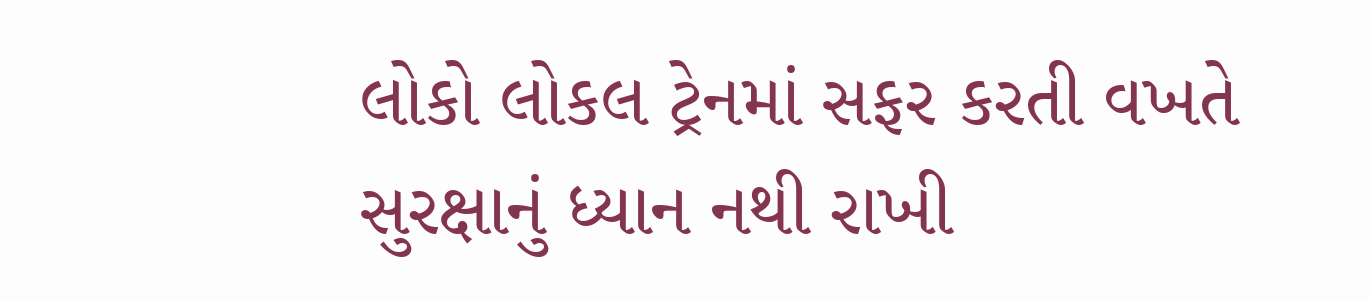લોકો લોકલ ટ્રેનમાં સફર કરતી વખતે સુરક્ષાનું ધ્યાન નથી રાખી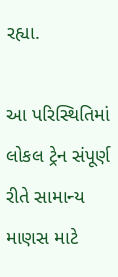રહ્યા.

આ પરિસ્થિતિમાં લોકલ ટ્રેન સંપૂર્ણ રીતે સામાન્ય માણસ માટે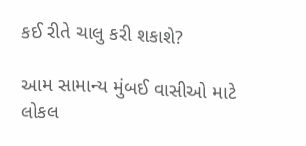કઈ રીતે ચાલુ કરી શકાશે?

આમ સામાન્ય મુંબઈ વાસીઓ માટે લોકલ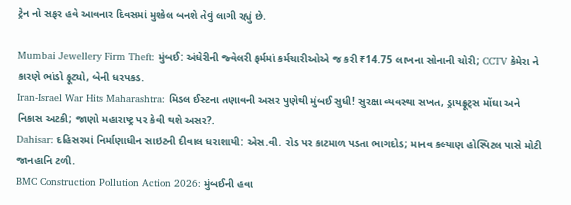ટ્રેન નો સફર હવે આવનાર દિવસમાં મુશ્કેલ બનશે તેવું લાગી રહ્યું છે.

Mumbai Jewellery Firm Theft: મુંબઈ: અંધેરીની જ્વેલરી ફર્મમાં કર્મચારીઓએ જ કરી ₹14.75 લાખના સોનાની ચોરી; CCTV કેમેરા ને કારણે ભાંડો ફૂટ્યો, બેની ધરપકડ.
Iran-Israel War Hits Maharashtra: મિડલ ઈસ્ટના તણાવની અસર પુણેથી મુંબઈ સુધી! સુરક્ષા વ્યવસ્થા સખત, ડ્રાયફ્રૂટ્સ મોંઘા અને નિકાસ અટકી; જાણો મહારાષ્ટ્ર પર કેવી થશે અસર?.
Dahisar: દહિસરમાં નિર્માણાધીન સાઇટની દીવાલ ધરાશાયી: એસ.વી. રોડ પર કાટમાળ પડતા ભાગદોડ; માનવ કલ્યાણ હોસ્પિટલ પાસે મોટી જાનહાનિ ટળી.
BMC Construction Pollution Action 2026: મુંબઈની હવા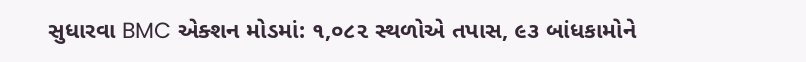સુધારવા BMC એક્શન મોડમાં: ૧,૦૮૨ સ્થળોએ તપાસ, ૯૩ બાંધકામોને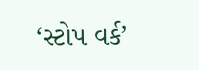‘સ્ટોપ વર્ક’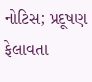નોટિસ; પ્રદૂષણ ફેલાવતા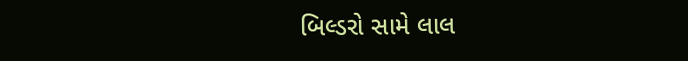બિલ્ડરો સામે લાલ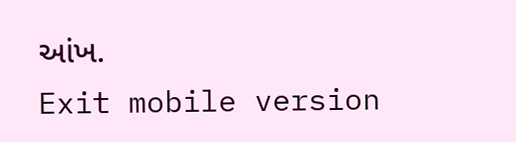આંખ.
Exit mobile version